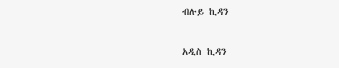ብሉይ ኪዳን

አዲስ ኪዳን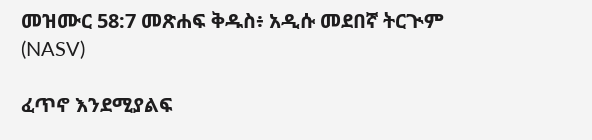መዝሙር 58:7 መጽሐፍ ቅዱስ፥ አዲሱ መደበኛ ትርጒም (NASV)

ፈጥኖ እንደሚያልፍ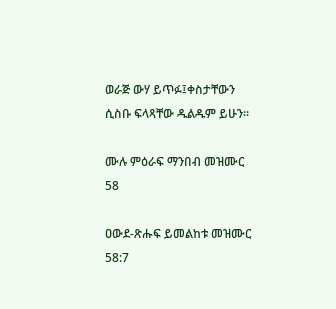ወራጅ ውሃ ይጥፉ፤ቀስታቸውን ሲስቡ ፍላጻቸው ዱልዱም ይሁን።

ሙሉ ምዕራፍ ማንበብ መዝሙር 58

ዐውደ-ጽሑፍ ይመልከቱ መዝሙር 58:7